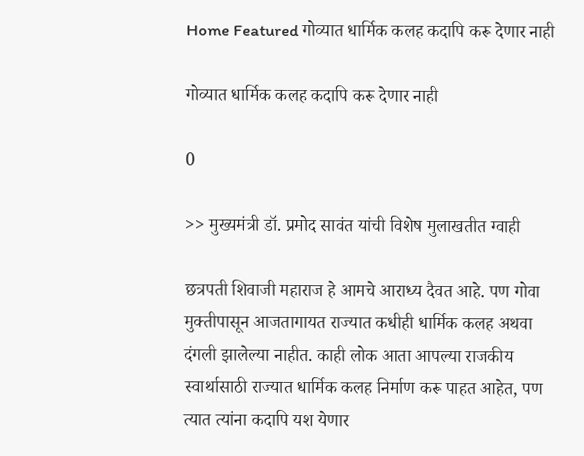Home Featured गोव्यात धार्मिक कलह कदापि करू देणार नाही

गोव्यात धार्मिक कलह कदापि करू देणार नाही

0

>> मुख्यमंत्री डॉ. प्रमोद सावंत यांची विशेष मुलाखतीत ग्वाही

छत्रपती शिवाजी महाराज हे आमचे आराध्य दैवत आहे. पण गोवा मुक्तीपासून आजतागायत राज्यात कधीही धार्मिक कलह अथवा दंगली झालेल्या नाहीत. काही लोक आता आपल्या राजकीय स्वार्थासाठी राज्यात धार्मिक कलह निर्माण करू पाहत आहेत, पण त्यात त्यांना कदापि यश येणार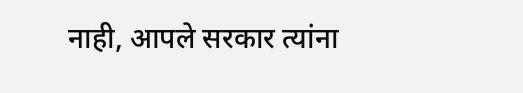नाही, आपले सरकार त्यांना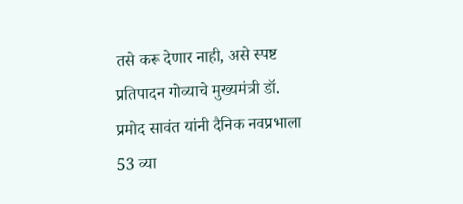तसे करू देणार नाही, असे स्पष्ट प्रतिपादन गोव्याचे मुख्यमंत्री डॉ. प्रमोद सावंत यांनी दैनिक नवप्रभाला 53 व्या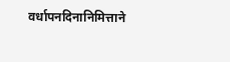वर्धापनदिनानिमित्ताने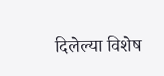दिलेल्या विशेष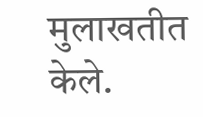मुलाखतीत केले.